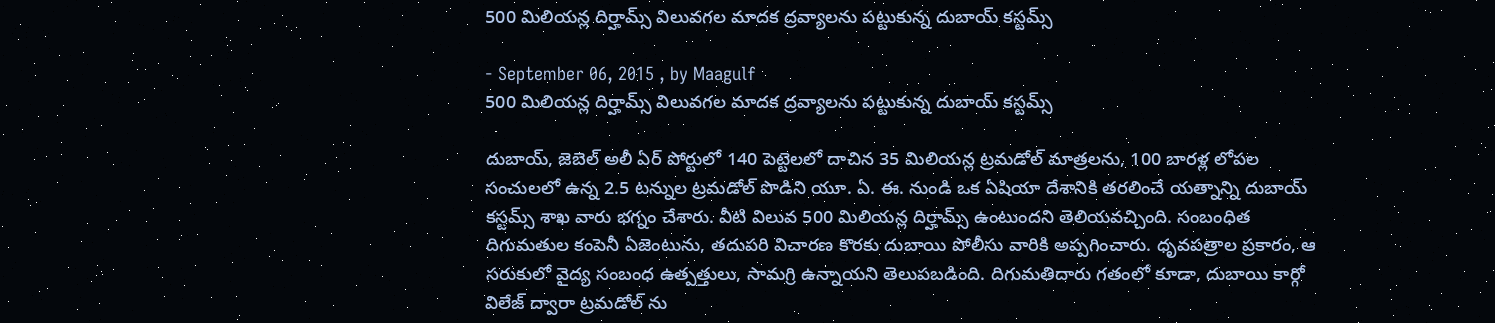500 మిలియన్ల దిర్హామ్స్ విలువగల మాదక ద్రవ్యాలను పట్టుకున్న దుబాయ్ కస్టమ్స్

- September 06, 2015 , by Maagulf
500 మిలియన్ల దిర్హామ్స్ విలువగల మాదక ద్రవ్యాలను పట్టుకున్న దుబాయ్ కస్టమ్స్

దుబాయ్, జెబెల్ అలీ ఏర్ పోర్టులో 140 పెట్టెలలో దాచిన 35 మిలియన్ల ట్రమడోల్ మాత్రలను, 100 బారళ్ల లోపల సంచులలో ఉన్న 2.5 టన్నుల ట్రమడోల్ పొడిని యూ. ఏ. ఈ. నుండి ఒక ఏషియా దేశానికి తరలించే యత్నాన్ని దుబాయ్ కస్టమ్స్ శాఖ వారు భగ్నం చేశారు. వీటి విలువ 500 మిలియన్ల దిర్హామ్స్ ఉంటుందని తెలియవచ్చింది. సంబంధిత దిగుమతుల కంపెనీ ఏజెంటును, తదుపరి విచారణ కొరకు దుబాయి పోలీసు వారికి అప్పగించారు. ధృవపత్రాల ప్రకారం, ఆ సరుకులో వైద్య సంబంధ ఉత్పత్తులు, సామగ్రి ఉన్నాయని తెలుపబడింది. దిగుమతిదారు గతంలో కూడా, దుబాయి కార్గో విలేజ్ ద్వారా ట్రమడోల్ ను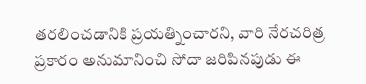తరలించడానికి ప్రయత్నించారని, వారి నేరచరిత్ర ప్రకారం అనుమానించి సోదా జరిపినపుడు ఈ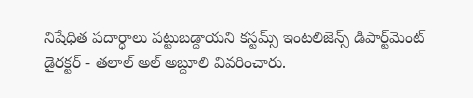నిషేధిత పదార్ధాలు పట్టుబడ్దాయని కస్టమ్స్ ఇంటలిజెన్స్ డిపార్ట్‌మెంట్ డైరక్టర్ - తలాల్ అల్ అబ్దూలి వివరించారు.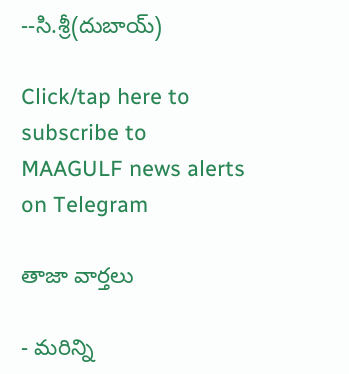--సి.శ్రీ(దుబాయ్)

Click/tap here to subscribe to MAAGULF news alerts on Telegram

తాజా వార్తలు

- మరిన్ని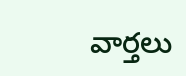వార్తలు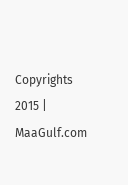Copyrights 2015 | MaaGulf.com